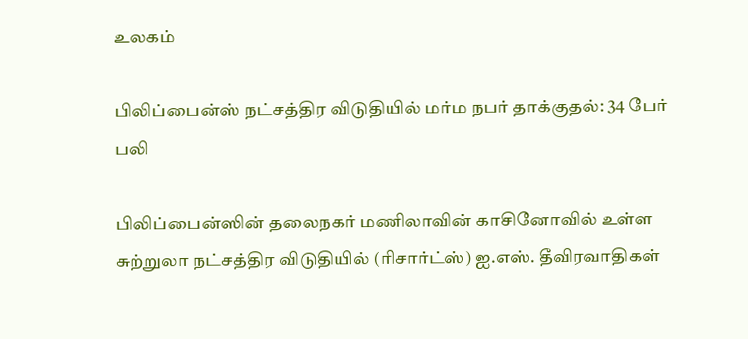உலகம்

பிலிப்பைன்ஸ் நட்சத்திர விடுதியில் மர்ம நபர் தாக்குதல்: 34 பேர் பலி

பிலிப்பைன்ஸின் தலைநகர் மணிலாவின் காசினோவில் உள்ள சுற்றுலா நட்சத்திர விடுதியில் (ரிசார்ட்ஸ்) ஐ.எஸ். தீவிரவாதிகள்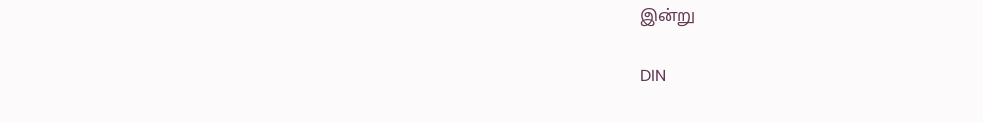இன்று

DIN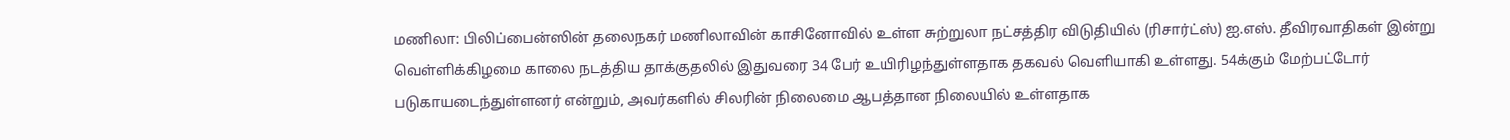மணிலா: பிலிப்பைன்ஸின் தலைநகர் மணிலாவின் காசினோவில் உள்ள சுற்றுலா நட்சத்திர விடுதியில் (ரிசார்ட்ஸ்) ஐ.எஸ். தீவிரவாதிகள் இன்று வெள்ளிக்கிழமை காலை நடத்திய தாக்குதலில் இதுவரை 34 பேர் உயிரிழந்துள்ளதாக தகவல் வெளியாகி உள்ளது. 54க்கும் மேற்பட்டோர் படுகாயடைந்துள்ளனர் என்றும், அவர்களில் சிலரின் நிலைமை ஆபத்தான நிலையில் உள்ளதாக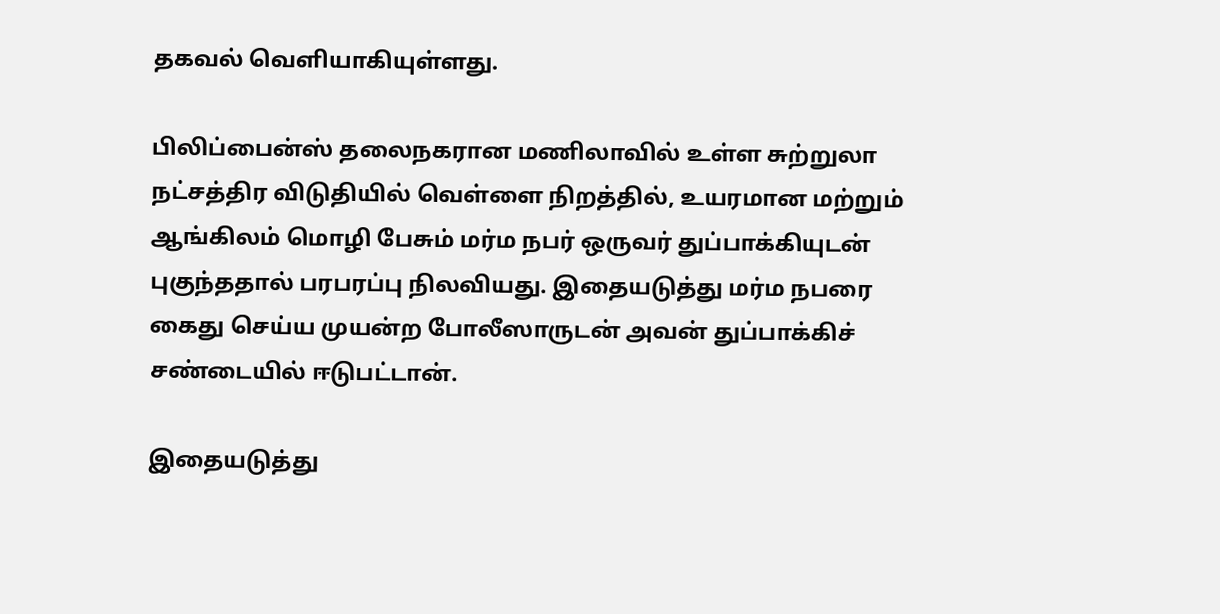தகவல் வெளியாகியுள்ளது.

பிலிப்பைன்ஸ் தலைநகரான மணிலாவில் உள்ள சுற்றுலா நட்சத்திர விடுதியில் வெள்ளை நிறத்தில், உயரமான மற்றும் ஆங்கிலம் மொழி பேசும் மர்ம நபர் ஒருவர் துப்பாக்கியுடன் புகுந்ததால் பரபரப்பு நிலவியது. இதையடுத்து மர்ம நபரை கைது செய்ய முயன்ற போலீஸாருடன் அவன் துப்பாக்கிச் சண்டையில் ஈடுபட்டான்.

இதையடுத்து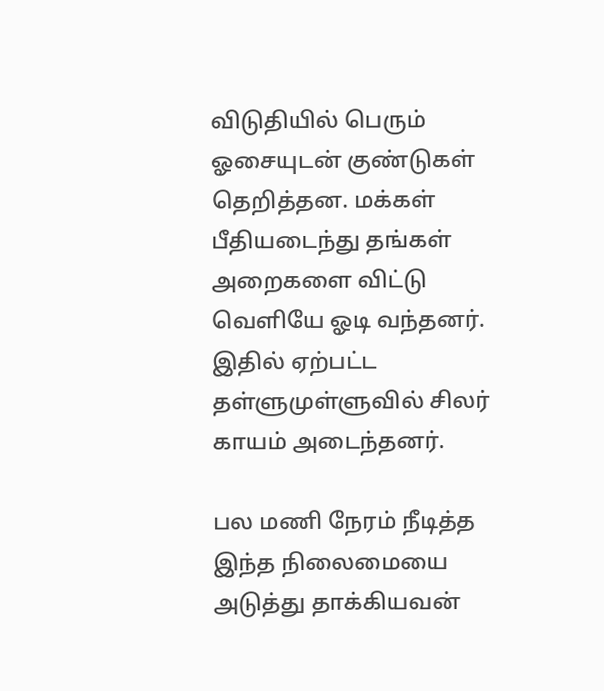விடுதியில் பெரும் ஓசையுடன் குண்டுகள் தெறித்தன. மக்கள் பீதியடைந்து தங்கள் அறைகளை விட்டு வெளியே ஓடி வந்தனர். இதில் ஏற்பட்ட தள்ளுமுள்ளுவில் சிலர் காயம் அடைந்தனர்.

பல மணி நேரம் நீடித்த இந்த நிலைமையை அடுத்து தாக்கியவன்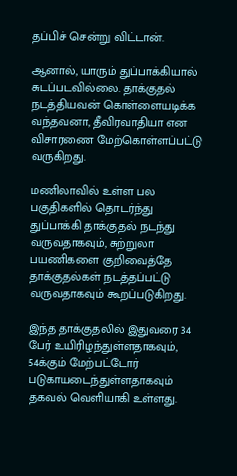தப்பிச் சென்று விட்டான்.

ஆனால், யாரும் துப்பாக்கியால் சுடப்படவில்லை. தாக்குதல் நடத்தியவன் கொள்ளையடிக்க வந்தவனா, தீவிரவாதியா என விசாரணை மேற்கொள்ளப்பட்டு வருகிறது.

மணிலாவில் உள்ள பல பகுதிகளில் தொடர்ந்து துப்பாக்கி தாக்குதல் நடந்து வருவதாகவும், சுற்றுலா பயணிகளை குறிவைத்தே தாக்குதல்கள் நடத்தப்பட்டு வருவதாகவும் கூறப்படுகிறது.

இந்த தாக்குதலில் இதுவரை 34 பேர் உயிரிழந்துள்ளதாகவும், 54க்கும் மேற்பட்டோர் படுகாயடைந்துள்ளதாகவும் தகவல் வெளியாகி உள்ளது.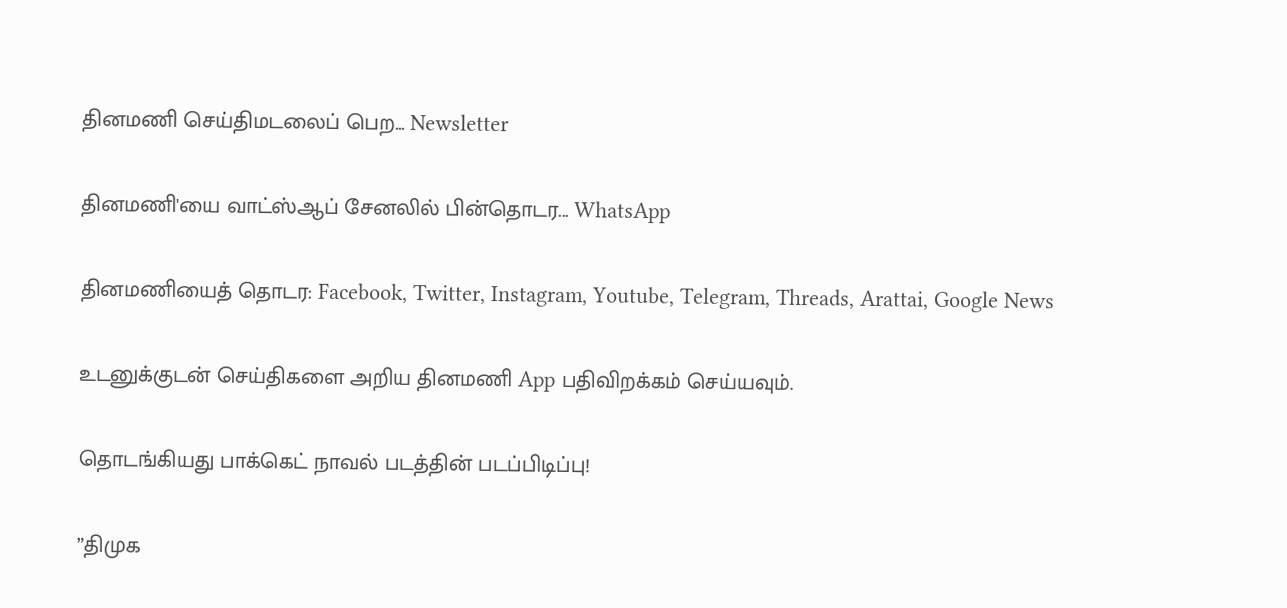தினமணி செய்திமடலைப் பெற... Newsletter

தினமணி'யை வாட்ஸ்ஆப் சேனலில் பின்தொடர... WhatsApp

தினமணியைத் தொடர: Facebook, Twitter, Instagram, Youtube, Telegram, Threads, Arattai, Google News

உடனுக்குடன் செய்திகளை அறிய தினமணி App பதிவிறக்கம் செய்யவும்.

தொடங்கியது பாக்கெட் நாவல் படத்தின் படப்பிடிப்பு!

”திமுக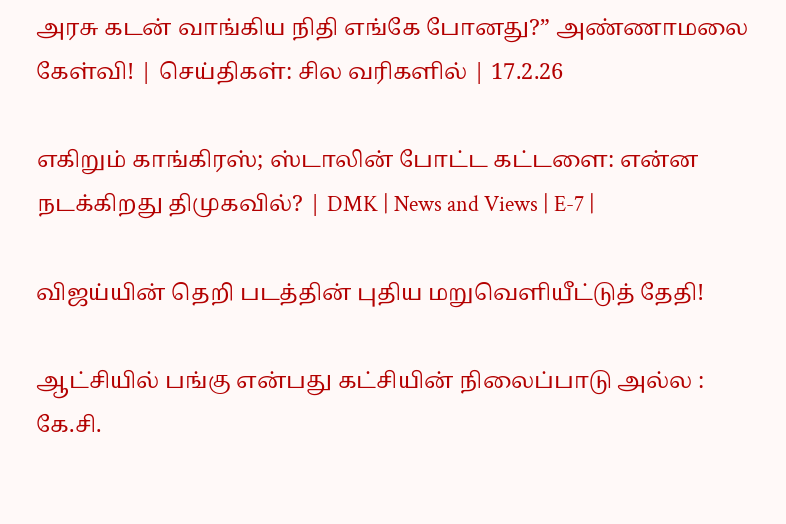அரசு கடன் வாங்கிய நிதி எங்கே போனது?” அண்ணாமலை கேள்வி! | செய்திகள்: சில வரிகளில் | 17.2.26

எகிறும் காங்கிரஸ்; ஸ்டாலின் போட்ட கட்டளை: என்ன நடக்கிறது திமுகவில்? | DMK | News and Views | E-7 |

விஜய்யின் தெறி படத்தின் புதிய மறுவெளியீட்டுத் தேதி!

ஆட்சியில் பங்கு என்பது கட்சியின் நிலைப்பாடு அல்ல : கே.சி.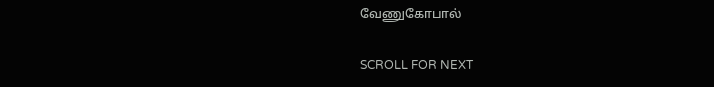வேணுகோபால்

SCROLL FOR NEXT